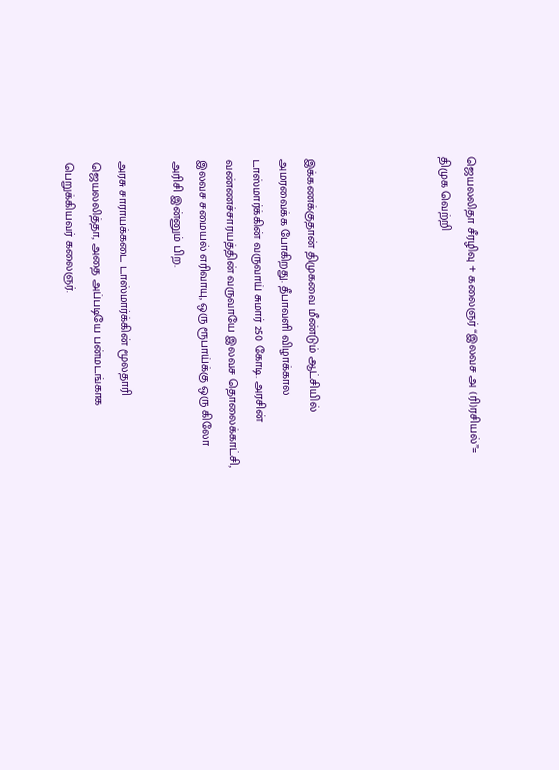ஜெயலலிதா சீரழிவு + கலைஞர் “இலவச அ (ரி)ரசியல்”= திமுக வெற்றி




இக்கணக்குதான் திமுகவை மீண்டும் ஆட்சியில் அமரவைக்க போகிறது. தீபாவளி விழாக்கால டாஸ்மார்க்கின் வருவாய் சுமார் 250 கோடி. அரசின் வண்ணச்சாரயத்தின் வருவாயே இலவச தொலைக்காட்சி, இலவச சமையல் எரிவாயு, ஒரு ரூபாய்க்கு ஒரு கிலோ அரிசி இன்னும் பிற.

அரசு சாராயக்கடை டாஸ்மார்க்கின் மூலதாரி ஜெயலலித்தா, அதை அப்படியே பன்மடங்காக பெறுக்கியவர் கலைஞர்.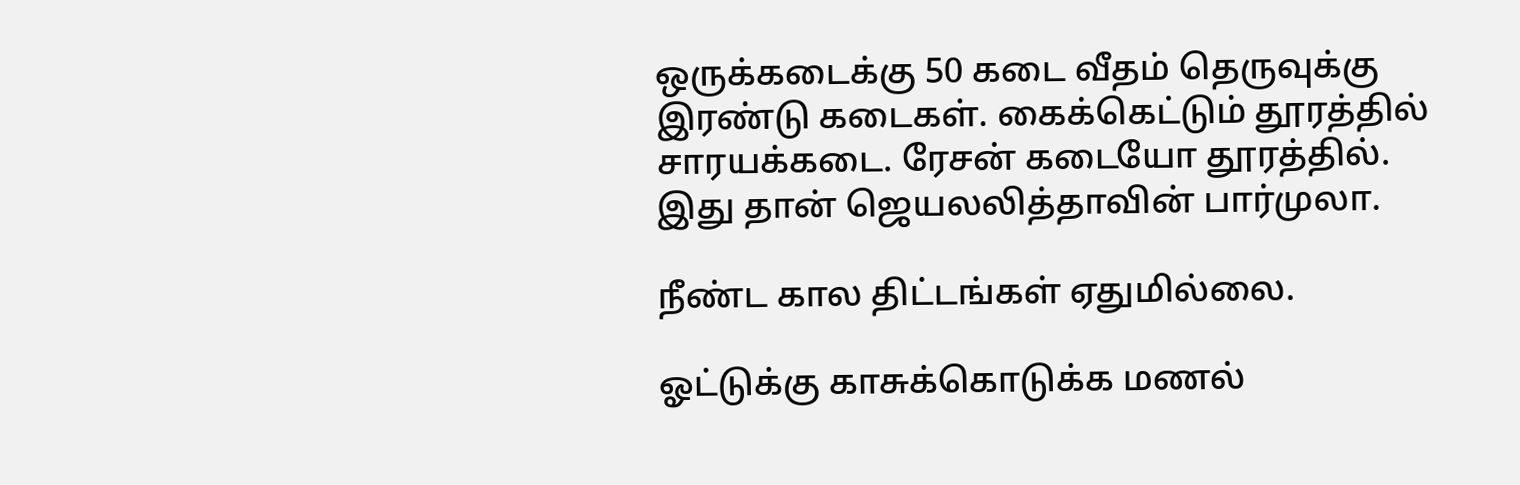ஒருக்கடைக்கு 50 கடை வீதம் தெருவுக்கு இரண்டு கடைகள். கைக்கெட்டும் தூரத்தில் சாரயக்கடை. ரேசன் கடையோ தூரத்தில். இது தான் ஜெயலலித்தாவின் பார்முலா.

நீண்ட கால திட்டங்கள் ஏதுமில்லை.

ஓட்டுக்கு காசுக்கொடுக்க மணல்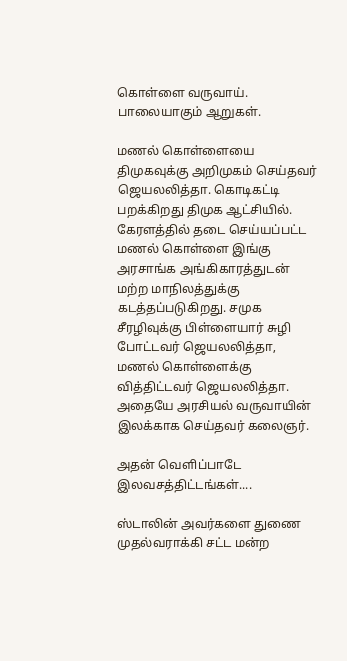கொள்ளை வருவாய். பாலையாகும் ஆறுகள்.

மணல் கொள்ளையை திமுகவுக்கு அறிமுகம் செய்தவர் ஜெயலலித்தா. கொடிகட்டி பறக்கிறது திமுக ஆட்சியில். கேரளத்தில் தடை செய்யப்பட்ட மணல் கொள்ளை இங்கு அரசாங்க அங்கிகாரத்துடன் மற்ற மாநிலத்துக்கு கடத்தப்படுகிறது. சமுக சீரழிவுக்கு பிள்ளையார் சுழி போட்டவர் ஜெயலலித்தா, மணல் கொள்ளைக்கு வித்திட்டவர் ஜெயலலித்தா. அதையே அரசியல் வருவாயின் இலக்காக செய்தவர் கலைஞர்.

அதன் வெளிப்பாடே இலவசத்திட்டங்கள்....

ஸ்டாலின் அவர்களை துணை முதல்வராக்கி சட்ட மன்ற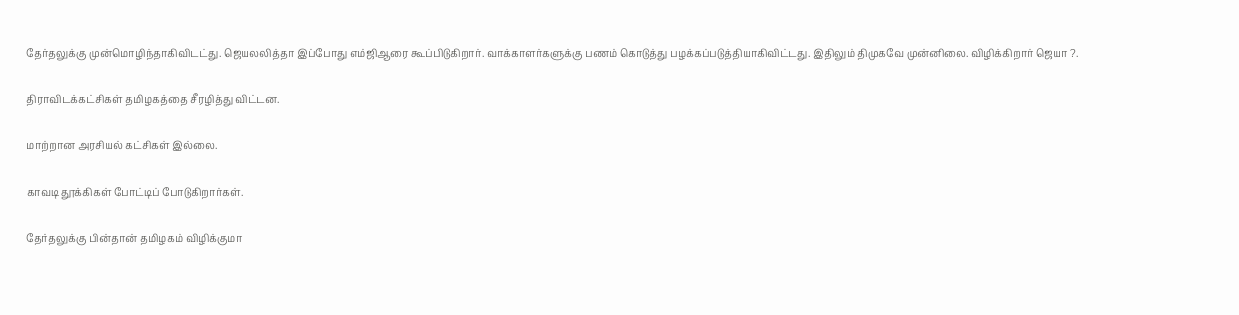தேர்தலுக்கு முன்மொழிந்தாகிவிடட்து. ஜெயலலித்தா இப்போது எம்ஜிஆரை கூப்பிடுகிறார். வாக்காளர்களுக்கு பணம் கொடுத்து பழக்கப்படுத்தியாகிவிட்டது. இதிலும் திமுகவே முன்னிலை. விழிக்கிறார் ஜெயா ?.

திராவிடக்கட்சிகள் தமிழகத்தை சீரழித்து விட்டன.

மாற்றான அரசியல் கட்சிகள் இல்லை.

காவடி தூக்கிகள் போட்டிப் போடுகிறார்கள்.

தேர்தலுக்கு பின்தான் தமிழகம் விழிக்குமா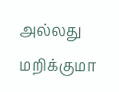அல்லது மறிக்குமா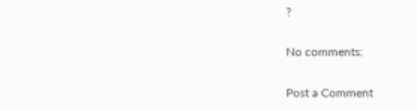?

No comments:

Post a Comment